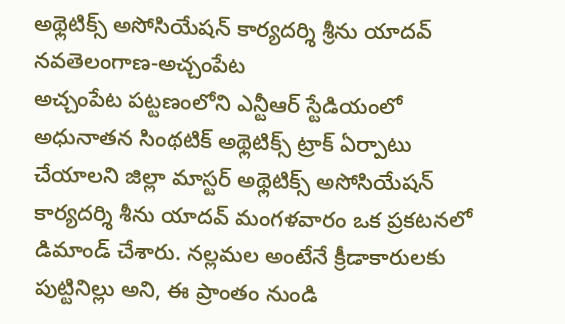అథ్లెటిక్స్ అసోసియేషన్ కార్యదర్శి శ్రీను యాదవ్
నవతెలంగాణ-అచ్చంపేట
అచ్చంపేట పట్టణంలోని ఎన్టీఆర్ స్టేడియంలో అధునాతన సింథటిక్ అథ్లెటిక్స్ ట్రాక్ ఏర్పాటు చేయాలని జిల్లా మాస్టర్ అథ్లెటిక్స్ అసోసియేషన్ కార్యదర్శి శీను యాదవ్ మంగళవారం ఒక ప్రకటనలో డిమాండ్ చేశారు. నల్లమల అంటేనే క్రీడాకారులకు పుట్టినిల్లు అని, ఈ ప్రాంతం నుండి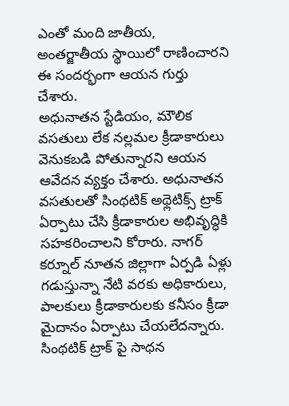ఎంతో మంది జాతీయ, అంతర్జాతీయ స్థాయిలో రాణించారని ఈ సందర్భంగా ఆయన గుర్తు చేశారు.
అధునాతన స్టేడియం, మౌలిక వసతులు లేక నల్లమల క్రీడాకారులు వెనుకబడి పోతున్నారని ఆయన ఆవేదన వ్యక్తం చేశారు. అధునాతన వసతులతో సింథటిక్ అథ్లెటిక్స్ ట్రాక్ ఏర్పాటు చేసి క్రీడాకారుల అభివృద్ధికి సహకరించాలని కోరారు. నాగర్ కర్నూల్ నూతన జిల్లాగా ఏర్పడి ఏళ్లు గడుస్తున్నా నేటి వరకు అధికారులు, పాలకులు క్రీడాకారులకు కనీసం క్రీడా మైదానం ఏర్పాటు చేయలేదన్నారు. సింథటిక్ ట్రాక్ పై సాధన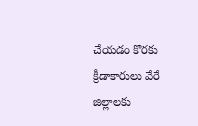చేయడం కొరకు క్రీడాకారులు వేరే జిల్లాలకు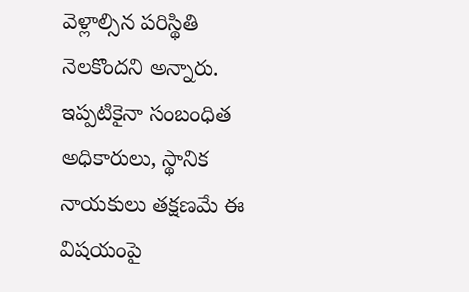వెళ్లాల్సిన పరిస్థితి నెలకొందని అన్నారు. ఇప్పటికైనా సంబంధిత అధికారులు, స్థానిక నాయకులు తక్షణమే ఈ విషయంపై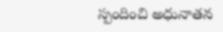స్పందించి అధునాతన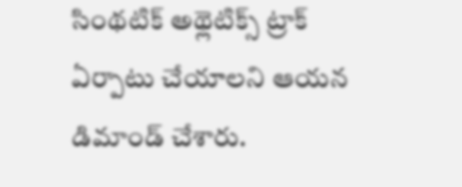సింథటిక్ అథ్లెటిక్స్ ట్రాక్ ఏర్పాటు చేయాలని ఆయన డిమాండ్ చేశారు.